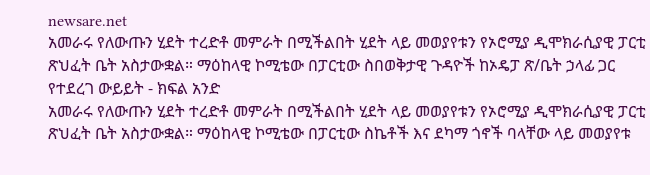newsare.net
አመራሩ የለውጡን ሂደት ተረድቶ መምራት በሚችልበት ሂደት ላይ መወያየቱን የኦሮሚያ ዲሞክራሲያዊ ፓርቲ ጽህፈት ቤት አስታውቋል። ማዕከላዊ ኮሚቴው በፓርቲው ስበወቅታዊ ጉዳዮች ከኦዴፓ ጽ/ቤት ኃላፊ ጋር የተደረገ ውይይት - ክፍል አንድ
አመራሩ የለውጡን ሂደት ተረድቶ መምራት በሚችልበት ሂደት ላይ መወያየቱን የኦሮሚያ ዲሞክራሲያዊ ፓርቲ ጽህፈት ቤት አስታውቋል። ማዕከላዊ ኮሚቴው በፓርቲው ስኬቶች እና ደካማ ጎኖች ባላቸው ላይ መወያየቱ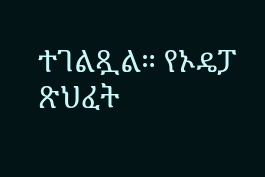ተገልጿል። የኦዴፓ ጽህፈት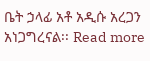ቤት ኃላፊ አቶ አዲሱ አረጋን አነጋግረናል፡፡ Read more